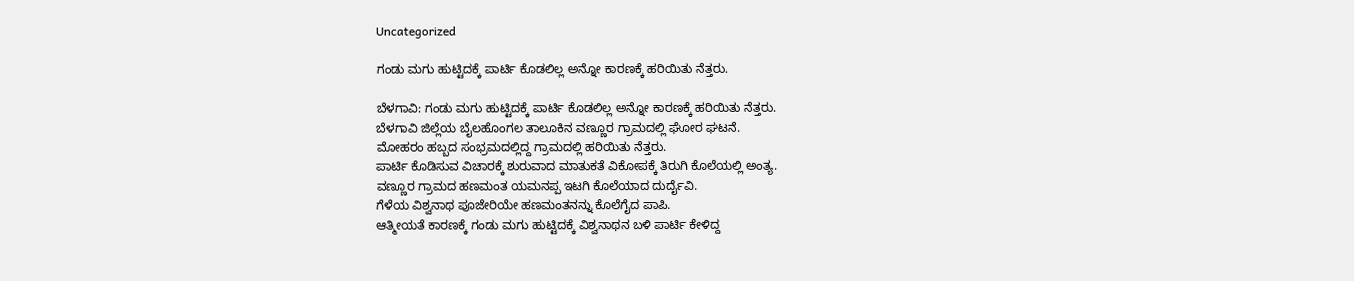Uncategorized

ಗಂಡು ಮಗು ಹುಟ್ಟಿದಕ್ಕೆ ಪಾರ್ಟಿ ಕೊಡಲಿಲ್ಲ ಅನ್ನೋ ಕಾರಣಕ್ಕೆ ‌ಹರಿಯಿತು ನೆತ್ತರು.

ಬೆಳಗಾವಿ: ಗಂಡು ಮಗು ಹುಟ್ಟಿದಕ್ಕೆ ಪಾರ್ಟಿ ಕೊಡಲಿಲ್ಲ ಅನ್ನೋ ಕಾರಣಕ್ಕೆ ‌ಹರಿಯಿತು ನೆತ್ತರು.
ಬೆಳಗಾವಿ ಜಿಲ್ಲೆಯ ಬೈಲಹೊಂಗಲ ‌ತಾಲೂಕಿನ ವಣ್ಣೂರ ಗ್ರಾಮದಲ್ಲಿ ಘೋರ ಘಟನೆ.
ಮೋಹರಂ ಹಬ್ಬದ ಸಂಭ್ರಮದಲ್ಲಿದ್ದ ಗ್ರಾಮದಲ್ಲಿ ಹರಿಯಿತು ನೆತ್ತರು.
ಪಾರ್ಟಿ ಕೊಡಿಸುವ ವಿಚಾರಕ್ಕೆ ಶುರುವಾದ ಮಾತುಕತೆ ವಿಕೋಪಕ್ಕೆ ತಿರುಗಿ ಕೊಲೆಯಲ್ಲಿ ಅಂತ್ಯ.
ವಣ್ಣೂರ ಗ್ರಾಮದ ಹಣಮಂತ ಯಮನಪ್ಪ ಇಟಗಿ ಕೊಲೆಯಾದ ದುರ್ದೈವಿ.
ಗೆಳೆಯ ವಿಶ್ವನಾಥ ಪೂಜೇರಿಯೇ ಹಣಮಂತನನ್ನು ಕೊಲೆಗೈದ ಪಾಪಿ.
ಆತ್ಮೀಯತೆ ಕಾರಣಕ್ಕೆ ಗಂಡು ಮಗು ಹುಟ್ಟಿದಕ್ಕೆ ವಿಶ್ವನಾಥನ ಬಳಿ ಪಾರ್ಟಿ ಕೇಳಿದ್ದ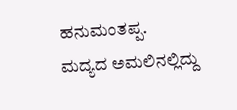ಹನುಮಂತಪ್ಪ.
ಮದ್ಯದ ಅಮಲಿನಲ್ಲಿದ್ದು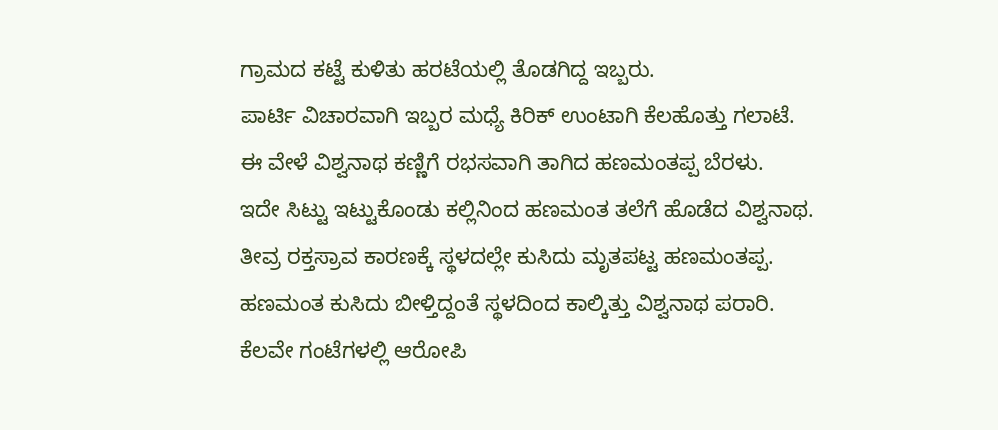ಗ್ರಾಮದ ಕಟ್ಟೆ ಕುಳಿತು ಹರಟೆಯಲ್ಲಿ ತೊಡಗಿದ್ದ ಇಬ್ಬರು.
ಪಾರ್ಟಿ‌ ವಿಚಾರವಾಗಿ ಇಬ್ಬರ ಮಧ್ಯೆ ಕಿರಿಕ್ ಉಂಟಾಗಿ ಕೆಲಹೊತ್ತು ಗಲಾಟೆ.
ಈ ವೇಳೆ ವಿಶ್ವನಾಥ ಕಣ್ಣಿಗೆ ರಭಸವಾಗಿ ತಾಗಿದ ಹಣಮಂತಪ್ಪ ಬೆರಳು.
ಇದೇ ಸಿಟ್ಟು ಇಟ್ಟುಕೊಂಡು ಕಲ್ಲಿನಿಂದ ಹಣಮಂತ ತಲೆಗೆ ಹೊಡೆದ ವಿಶ್ವನಾಥ.
ತೀವ್ರ ರಕ್ತಸ್ರಾವ ಕಾರಣಕ್ಕೆ ಸ್ಥಳದಲ್ಲೇ ಕುಸಿದು ಮೃತಪಟ್ಟ ಹಣಮಂತಪ್ಪ.
ಹಣಮಂತ ‌ಕುಸಿದು ಬೀಳ್ತಿದ್ದಂತೆ ಸ್ಥಳದಿಂದ ಕಾಲ್ಕಿತ್ತು ವಿಶ್ವನಾಥ ‌ಪರಾರಿ.
ಕೆಲವೇ ಗಂಟೆಗಳಲ್ಲಿ ಆರೋಪಿ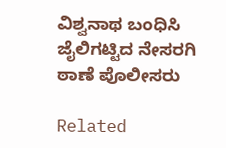ವಿಶ್ವನಾಥ ಬಂಧಿಸಿ ಜೈಲಿಗಟ್ಟಿದ ನೇಸರಗಿ ಠಾಣೆ ‌ಪೊಲೀಸರು

Related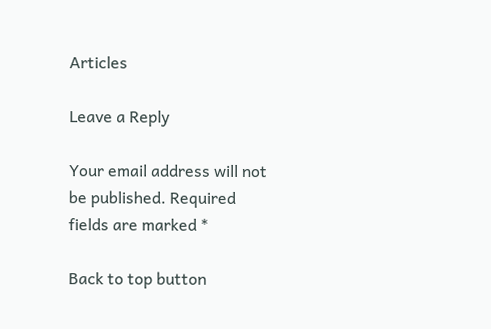Articles

Leave a Reply

Your email address will not be published. Required fields are marked *

Back to top button